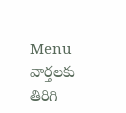Menu
వార్తలకు తిరిగి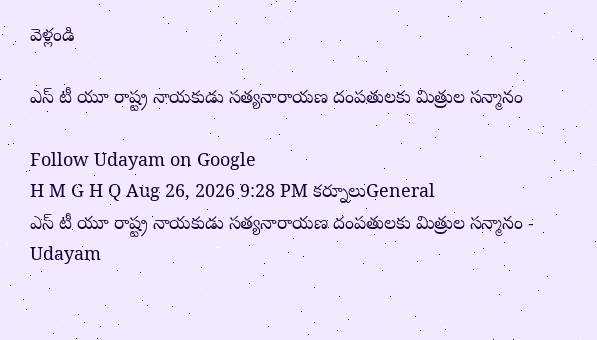వెళ్లండి

ఎస్‌ టీ యూ రాష్ట్ర నాయకుడు సత్యనారాయణ దంపతులకు మిత్రుల సన్మానం

Follow Udayam on Google
H M G H Q Aug 26, 2026 9:28 PM కర్నూలుGeneral
ఎస్‌ టీ యూ రాష్ట్ర నాయకుడు సత్యనారాయణ దంపతులకు మిత్రుల సన్మానం - Udayam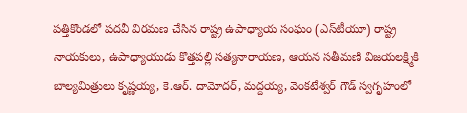పత్తికొండలో పదవీ విరమణ చేసిన రాష్ట్ర ఉపాధ్యాయ సంఘం (ఎస్‌టీయూ) రాష్ట్ర నాయకులు, ఉపాధ్యాయుడు కొత్తపల్లి సత్యనారాయణ, ఆయన సతీమణి విజయలక్ష్మికి బాల్యమిత్రులు కృష్ణయ్య, కె.ఆర్. దామోదర్, మద్దయ్య, వెంకటేశ్వర్ గౌడ్ స్వగృహంలో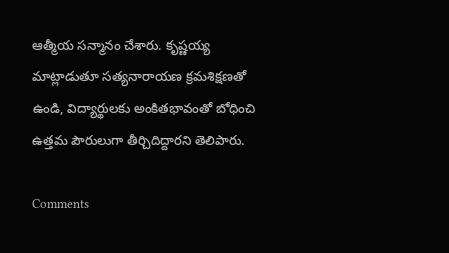ఆత్మీయ సన్మానం చేశారు. కృష్ణయ్య మాట్లాడుతూ సత్యనారాయణ క్రమశిక్షణతో ఉండి, విద్యార్థులకు అంకితభావంతో బోధించి ఉత్తమ పౌరులుగా తీర్చిదిద్దారని తెలిపారు.

Comments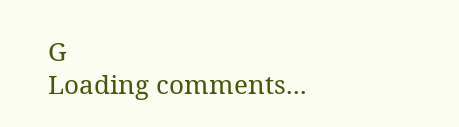G
Loading comments...